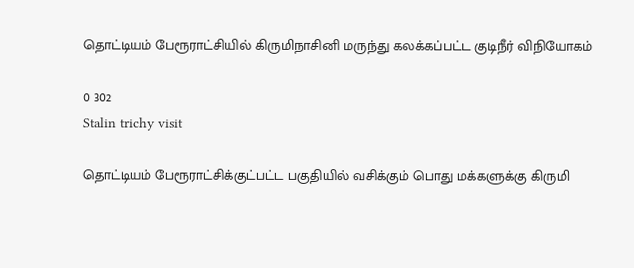தொட்டியம் பேரூராட்சியில் கிருமிநாசினி மருந்து கலக்கப்பட்ட குடிநீர் விநியோகம்

0 302
Stalin trichy visit

தொட்டியம் பேரூராட்சிக்குட்பட்ட பகுதியில் வசிக்கும் பொது மக்களுக்கு கிருமி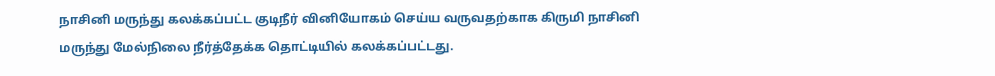நாசினி மருந்து கலக்கப்பட்ட குடிநீர் வினியோகம் செய்ய வருவதற்காக கிருமி நாசினி மருந்து மேல்நிலை நீர்த்தேக்க தொட்டியில் கலக்கப்பட்டது.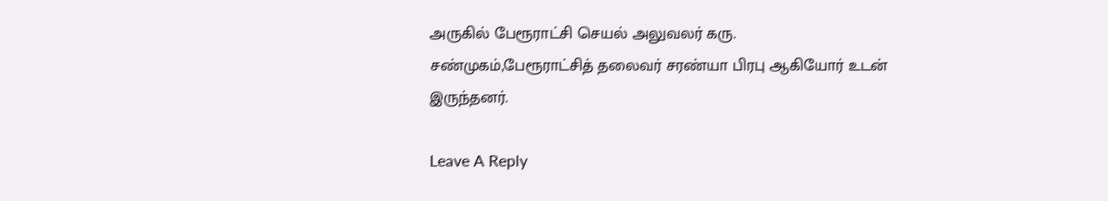அருகில் பேரூராட்சி செயல் அலுவலர் கரு. சண்முகம்,பேரூராட்சித் தலைவர் சரண்யா பிரபு ஆகியோர் உடன் இருந்தனர்.

Leave A Reply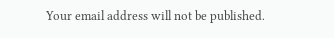Your email address will not be published.